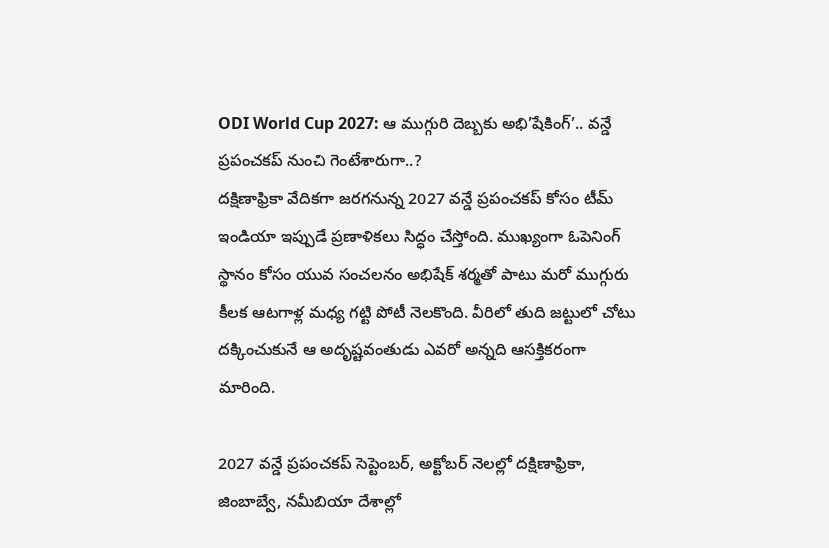ODI World Cup 2027: ఆ ముగ్గురి దెబ్బకు అభి’షేకింగ్’.. వన్డే ప్రపంచకప్ నుంచి గెంటేశారుగా..?
దక్షిణాఫ్రికా వేదికగా జరగనున్న 2027 వన్డే ప్రపంచకప్ కోసం టీమ్ ఇండియా ఇప్పుడే ప్రణాళికలు సిద్ధం చేస్తోంది. ముఖ్యంగా ఓపెనింగ్ స్థానం కోసం యువ సంచలనం అభిషేక్ శర్మతో పాటు మరో ముగ్గురు కీలక ఆటగాళ్ల మధ్య గట్టి పోటీ నెలకొంది. వీరిలో తుది జట్టులో చోటు దక్కించుకునే ఆ అదృష్టవంతుడు ఎవరో అన్నది ఆసక్తికరంగా మారింది.

2027 వన్డే ప్రపంచకప్ సెప్టెంబర్, అక్టోబర్ నెలల్లో దక్షిణాఫ్రికా, జింబాబ్వే, నమీబియా దేశాల్లో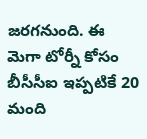జరగనుంది. ఈ మెగా టోర్నీ కోసం బీసీసీఐ ఇప్పటికే 20 మంది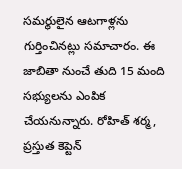సమర్థులైన ఆటగాళ్లను గుర్తించినట్లు సమాచారం. ఈ జాబితా నుంచే తుది 15 మంది సభ్యులను ఎంపిక చేయనున్నారు. రోహిత్ శర్మ, ప్రస్తుత కెప్టెన్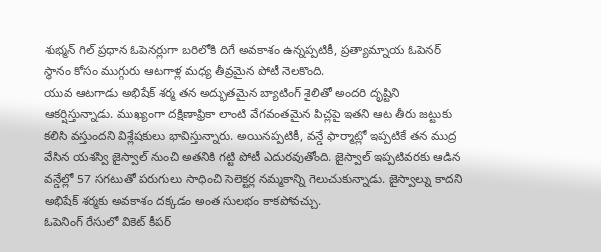శుభ్మన్ గిల్ ప్రధాన ఓపెనర్లుగా బరిలోకి దిగే అవకాశం ఉన్నప్పటికీ, ప్రత్యామ్నాయ ఓపెనర్ స్థానం కోసం ముగ్గురు ఆటగాళ్ల మధ్య తీవ్రమైన పోటీ నెలకొంది.
యువ ఆటగాడు అభిషేక్ శర్మ తన అద్భుతమైన బ్యాటింగ్ శైలితో అందరి దృష్టిని ఆకర్షిస్తున్నాడు. ముఖ్యంగా దక్షిణాఫ్రికా లాంటి వేగవంతమైన పిచ్లపై ఇతని ఆట తీరు జట్టుకు కలిసి వస్తుందని విశ్లేషకులు భావిస్తున్నారు. అయినప్పటికీ, వన్డే ఫార్మాట్లో ఇప్పటికే తన ముద్ర వేసిన యశస్వి జైస్వాల్ నుంచి అతనికి గట్టి పోటీ ఎదురవుతోంది. జైస్వాల్ ఇప్పటివరకు ఆడిన వన్డేల్లో 57 సగటుతో పరుగులు సాధించి సెలెక్టర్ల నమ్మకాన్ని గెలుచుకున్నాడు. జైస్వాల్ను కాదని అభిషేక్ శర్మకు అవకాశం దక్కడం అంత సులభం కాకపోవచ్చు.
ఓపెనింగ్ రేసులో వికెట్ కీపర్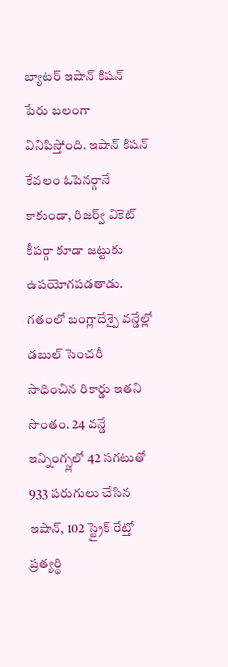బ్యాటర్ ఇషాన్ కిషన్ పేరు బలంగా వినిపిస్తోంది. ఇషాన్ కిషన్ కేవలం ఓపెనర్గానే కాకుండా, రిజర్వ్ వికెట్ కీపర్గా కూడా జట్టుకు ఉపయోగపడతాడు. గతంలో బంగ్లాదేశ్పై వన్డేల్లో డబుల్ సెంచరీ సాధించిన రికార్డు ఇతని సొంతం. 24 వన్డే ఇన్నింగ్స్లలో 42 సగటుతో 933 పరుగులు చేసిన ఇషాన్, 102 స్ట్రైక్ రేట్తో ప్రత్యర్థి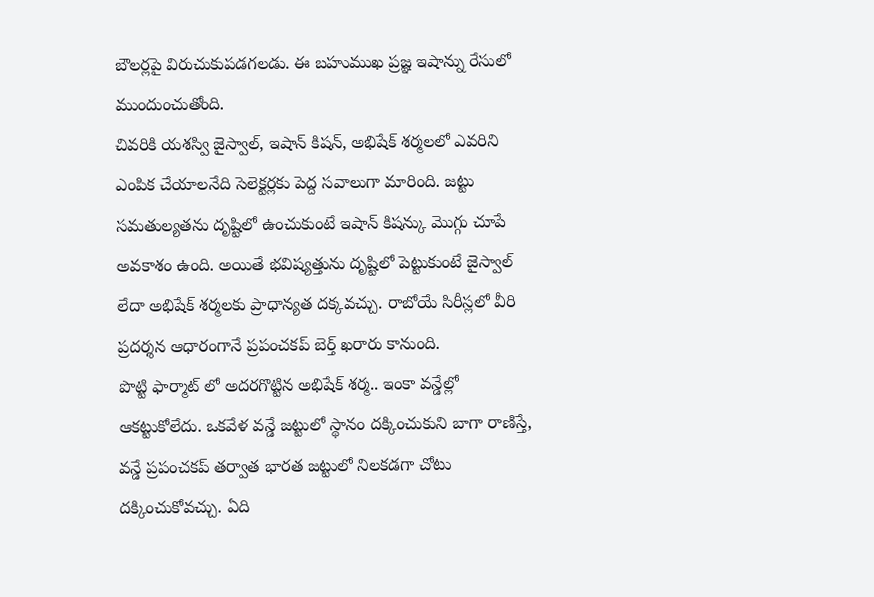బౌలర్లపై విరుచుకుపడగలడు. ఈ బహుముఖ ప్రజ్ఞ ఇషాన్ను రేసులో ముందుంచుతోంది.
చివరికి యశస్వి జైస్వాల్, ఇషాన్ కిషన్, అభిషేక్ శర్మలలో ఎవరిని ఎంపిక చేయాలనేది సెలెక్టర్లకు పెద్ద సవాలుగా మారింది. జట్టు సమతుల్యతను దృష్టిలో ఉంచుకుంటే ఇషాన్ కిషన్కు మొగ్గు చూపే అవకాశం ఉంది. అయితే భవిష్యత్తును దృష్టిలో పెట్టుకుంటే జైస్వాల్ లేదా అభిషేక్ శర్మలకు ప్రాధాన్యత దక్కవచ్చు. రాబోయే సిరీస్లలో వీరి ప్రదర్శన ఆధారంగానే ప్రపంచకప్ బెర్త్ ఖరారు కానుంది.
పొట్టి ఫార్మాట్ లో అదరగొట్టిన అభిషేక్ శర్మ.. ఇంకా వన్డేల్లో ఆకట్టుకోలేదు. ఒకవేళ వన్డే జట్టులో స్థానం దక్కించుకుని బాగా రాణిస్తే, వన్డే ప్రపంచకప్ తర్వాత భారత జట్టులో నిలకడగా చోటు దక్కించుకోవచ్చు. ఏది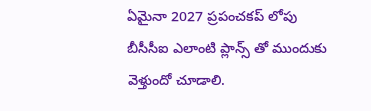ఏమైనా 2027 ప్రపంచకప్ లోపు బీసీసీఐ ఎలాంటి ప్లాన్స్ తో ముందుకు వెళ్తుందో చూడాలి.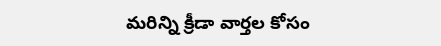మరిన్ని క్రీడా వార్తల కోసం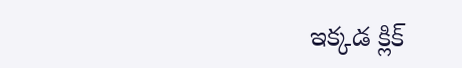ఇక్కడ క్లిక్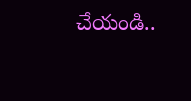చేయండి..